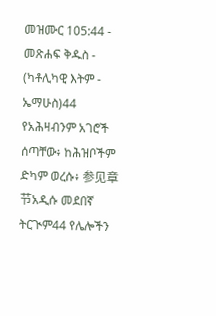መዝሙር 105:44 - መጽሐፍ ቅዱስ - (ካቶሊካዊ እትም - ኤማሁስ)44 የአሕዛብንም አገሮች ሰጣቸው፥ ከሕዝቦችም ድካም ወረሱ፥ 参见章节አዲሱ መደበኛ ትርጒም44 የሌሎችን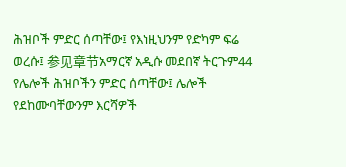ሕዝቦች ምድር ሰጣቸው፤ የእነዚህንም የድካም ፍሬ ወረሱ፤ 参见章节አማርኛ አዲሱ መደበኛ ትርጉም44 የሌሎች ሕዝቦችን ምድር ሰጣቸው፤ ሌሎች የደከሙባቸውንም እርሻዎች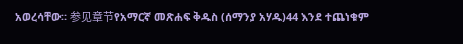አወረሳቸው። 参见章节የአማርኛ መጽሐፍ ቅዱስ (ሰማንያ አሃዱ)44 እንደ ተጨነቁም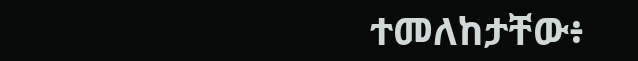ተመለከታቸው፥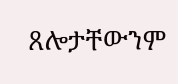ጸሎታቸውንም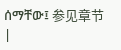ሰማቸው፤ 参见章节 |